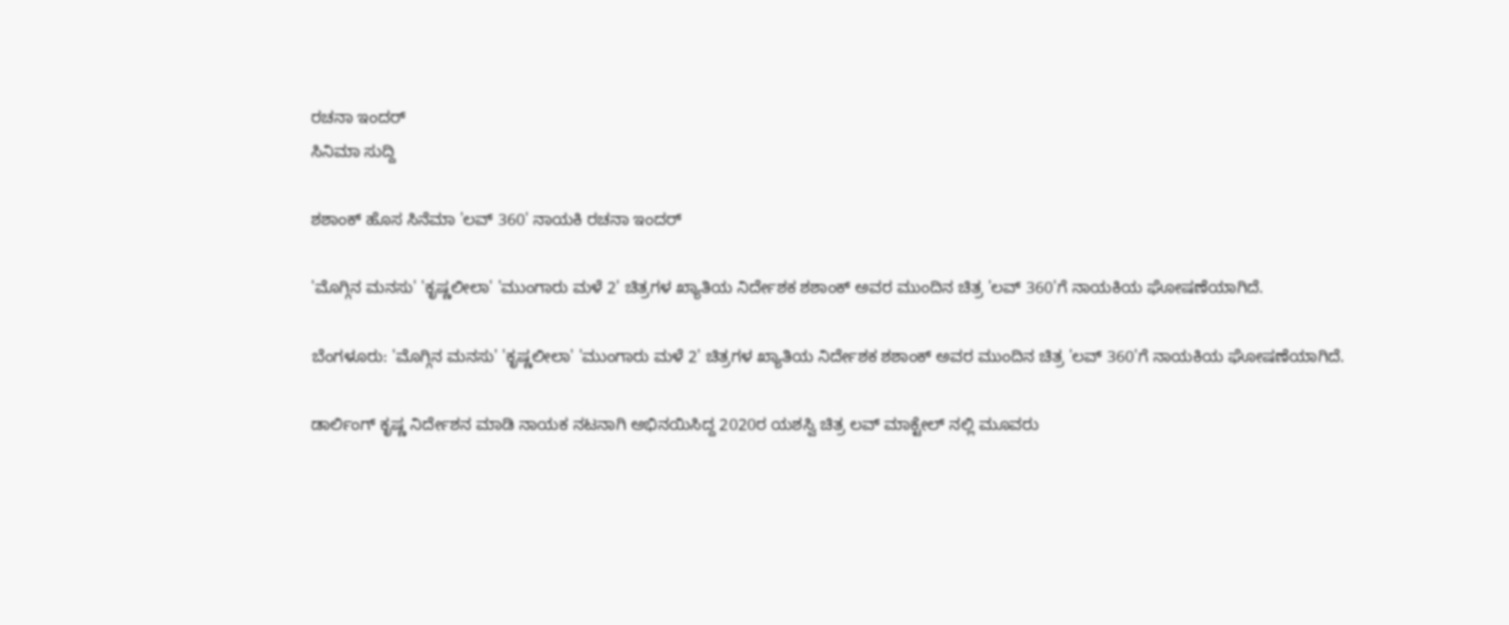ರಚನಾ ಇಂದರ್
ಸಿನಿಮಾ ಸುದ್ದಿ

ಶಶಾಂಕ್ ಹೊಸ ಸಿನೆಮಾ 'ಲವ್ 360' ನಾಯಕಿ ರಚನಾ ಇಂದರ್

'ಮೊಗ್ಗಿನ ಮನಸು' 'ಕೃಷ್ಣಲೀಲಾ' 'ಮುಂಗಾರು ಮಳೆ 2' ಚಿತ್ರಗಳ ಖ್ಯಾತಿಯ ನಿರ್ದೇಶಕ ಶಶಾಂಕ್ ಅವರ ಮುಂದಿನ ಚಿತ್ರ 'ಲವ್ 360'ಗೆ ನಾಯಕಿಯ ಘೋಷಣೆಯಾಗಿದೆ.

ಬೆಂಗಳೂರು: 'ಮೊಗ್ಗಿನ ಮನಸು' 'ಕೃಷ್ಣಲೀಲಾ' 'ಮುಂಗಾರು ಮಳೆ 2' ಚಿತ್ರಗಳ ಖ್ಯಾತಿಯ ನಿರ್ದೇಶಕ ಶಶಾಂಕ್ ಅವರ ಮುಂದಿನ ಚಿತ್ರ 'ಲವ್ 360'ಗೆ ನಾಯಕಿಯ ಘೋಷಣೆಯಾಗಿದೆ.

ಡಾರ್ಲಿಂಗ್ ಕೃಷ್ಣ ನಿರ್ದೇಶನ ಮಾಡಿ ನಾಯಕ ನಟನಾಗಿ ಅಭಿನಯಿಸಿದ್ದ 2020ರ ಯಶಸ್ವಿ ಚಿತ್ರ ಲವ್ ಮಾಕ್ಟೇಲ್ ನಲ್ಲಿ ಮೂವರು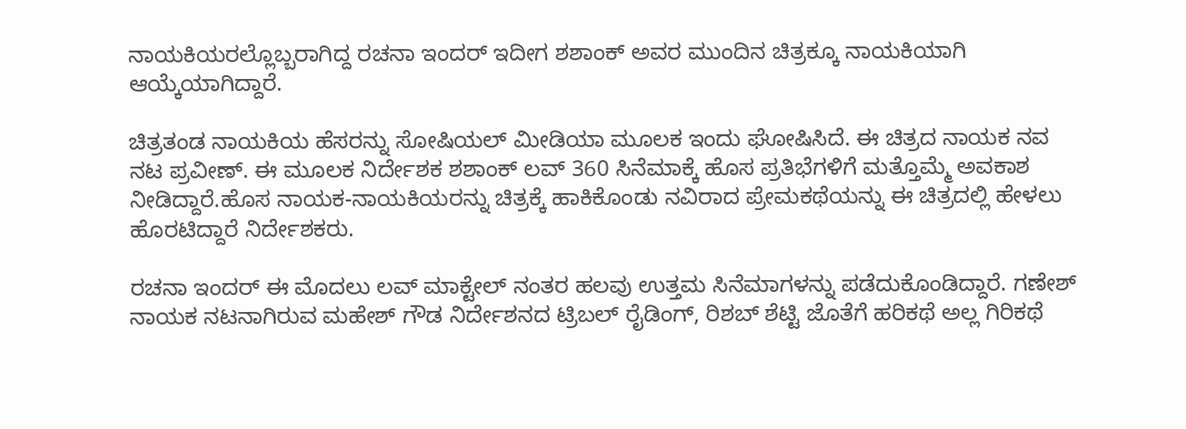ನಾಯಕಿಯರಲ್ಲೊಬ್ಬರಾಗಿದ್ದ ರಚನಾ ಇಂದರ್ ಇದೀಗ ಶಶಾಂಕ್ ಅವರ ಮುಂದಿನ ಚಿತ್ರಕ್ಕೂ ನಾಯಕಿಯಾಗಿ ಆಯ್ಕೆಯಾಗಿದ್ದಾರೆ.

ಚಿತ್ರತಂಡ ನಾಯಕಿಯ ಹೆಸರನ್ನು ಸೋಷಿಯಲ್ ಮೀಡಿಯಾ ಮೂಲಕ ಇಂದು ಘೋಷಿಸಿದೆ. ಈ ಚಿತ್ರದ ನಾಯಕ ನವ ನಟ ಪ್ರವೀಣ್. ಈ ಮೂಲಕ ನಿರ್ದೇಶಕ ಶಶಾಂಕ್ ಲವ್ 360 ಸಿನೆಮಾಕ್ಕೆ ಹೊಸ ಪ್ರತಿಭೆಗಳಿಗೆ ಮತ್ತೊಮ್ಮೆ ಅವಕಾಶ ನೀಡಿದ್ದಾರೆ.ಹೊಸ ನಾಯಕ-ನಾಯಕಿಯರನ್ನು ಚಿತ್ರಕ್ಕೆ ಹಾಕಿಕೊಂಡು ನವಿರಾದ ಪ್ರೇಮಕಥೆಯನ್ನು ಈ ಚಿತ್ರದಲ್ಲಿ ಹೇಳಲು ಹೊರಟಿದ್ದಾರೆ ನಿರ್ದೇಶಕರು.

ರಚನಾ ಇಂದರ್ ಈ ಮೊದಲು ಲವ್ ಮಾಕ್ಟೇಲ್ ನಂತರ ಹಲವು ಉತ್ತಮ ಸಿನೆಮಾಗಳನ್ನು ಪಡೆದುಕೊಂಡಿದ್ದಾರೆ. ಗಣೇಶ್ ನಾಯಕ ನಟನಾಗಿರುವ ಮಹೇಶ್ ಗೌಡ ನಿರ್ದೇಶನದ ಟ್ರಿಬಲ್ ರೈಡಿಂಗ್, ರಿಶಬ್ ಶೆಟ್ಟಿ ಜೊತೆಗೆ ಹರಿಕಥೆ ಅಲ್ಲ ಗಿರಿಕಥೆ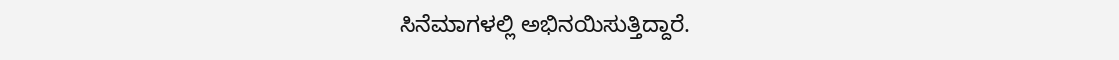ಸಿನೆಮಾಗಳಲ್ಲಿ ಅಭಿನಯಿಸುತ್ತಿದ್ದಾರೆ.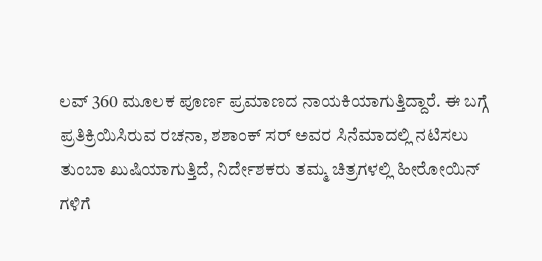ಲವ್ 360 ಮೂಲಕ ಪೂರ್ಣ ಪ್ರಮಾಣದ ನಾಯಕಿಯಾಗುತ್ತಿದ್ದಾರೆ. ಈ ಬಗ್ಗೆ ಪ್ರತಿಕ್ರಿಯಿಸಿರುವ ರಚನಾ, ಶಶಾಂಕ್ ಸರ್ ಅವರ ಸಿನೆಮಾದಲ್ಲಿ ನಟಿಸಲು ತುಂಬಾ ಖುಷಿಯಾಗುತ್ತಿದೆ, ನಿರ್ದೇಶಕರು ತಮ್ಮ ಚಿತ್ರಗಳಲ್ಲಿ ಹೀರೋಯಿನ್ ಗಳಿಗೆ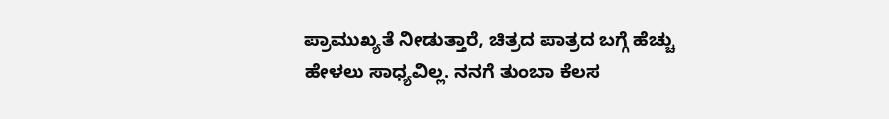ಪ್ರಾಮುಖ್ಯತೆ ನೀಡುತ್ತಾರೆ, ಚಿತ್ರದ ಪಾತ್ರದ ಬಗ್ಗೆ ಹೆಚ್ಚು ಹೇಳಲು ಸಾಧ್ಯವಿಲ್ಲ. ನನಗೆ ತುಂಬಾ ಕೆಲಸ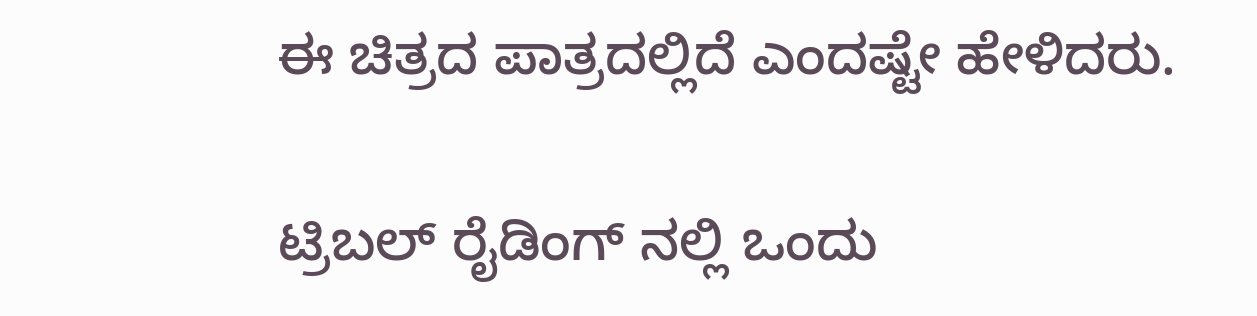ಈ ಚಿತ್ರದ ಪಾತ್ರದಲ್ಲಿದೆ ಎಂದಷ್ಟೇ ಹೇಳಿದರು.

ಟ್ರಿಬಲ್ ರೈಡಿಂಗ್ ನಲ್ಲಿ ಒಂದು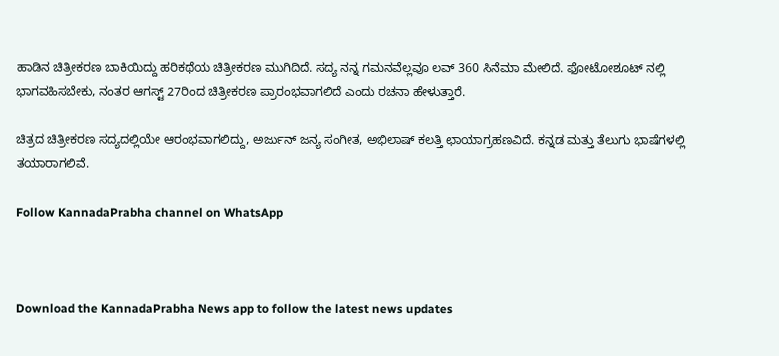ಹಾಡಿನ ಚಿತ್ರೀಕರಣ ಬಾಕಿಯಿದ್ದು ಹರಿಕಥೆಯ ಚಿತ್ರೀಕರಣ ಮುಗಿದಿದೆ. ಸದ್ಯ ನನ್ನ ಗಮನವೆಲ್ಲವೂ ಲವ್ 360 ಸಿನೆಮಾ ಮೇಲಿದೆ. ಫೋಟೋಶೂಟ್ ನಲ್ಲಿ ಭಾಗವಹಿಸಬೇಕು, ನಂತರ ಆಗಸ್ಟ್ 27ರಿಂದ ಚಿತ್ರೀಕರಣ ಪ್ರಾರಂಭವಾಗಲಿದೆ ಎಂದು ರಚನಾ ಹೇಳುತ್ತಾರೆ.

ಚಿತ್ರದ ಚಿತ್ರೀಕರಣ ಸದ್ಯದಲ್ಲಿಯೇ ಆರಂಭವಾಗಲಿದ್ದು, ಅರ್ಜುನ್ ಜನ್ಯ ಸಂಗೀತ, ಅಭಿಲಾಷ್ ಕಲತ್ತಿ ಛಾಯಾಗ್ರಹಣವಿದೆ. ಕನ್ನಡ ಮತ್ತು ತೆಲುಗು ಭಾಷೆಗಳಲ್ಲಿ ತಯಾರಾಗಲಿವೆ.

Follow KannadaPrabha channel on WhatsApp



Download the KannadaPrabha News app to follow the latest news updates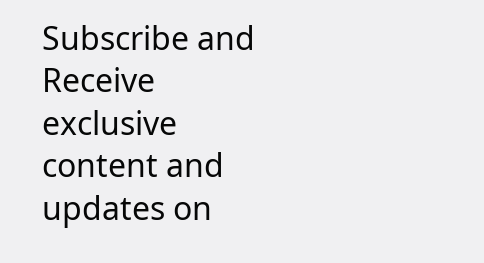Subscribe and Receive exclusive content and updates on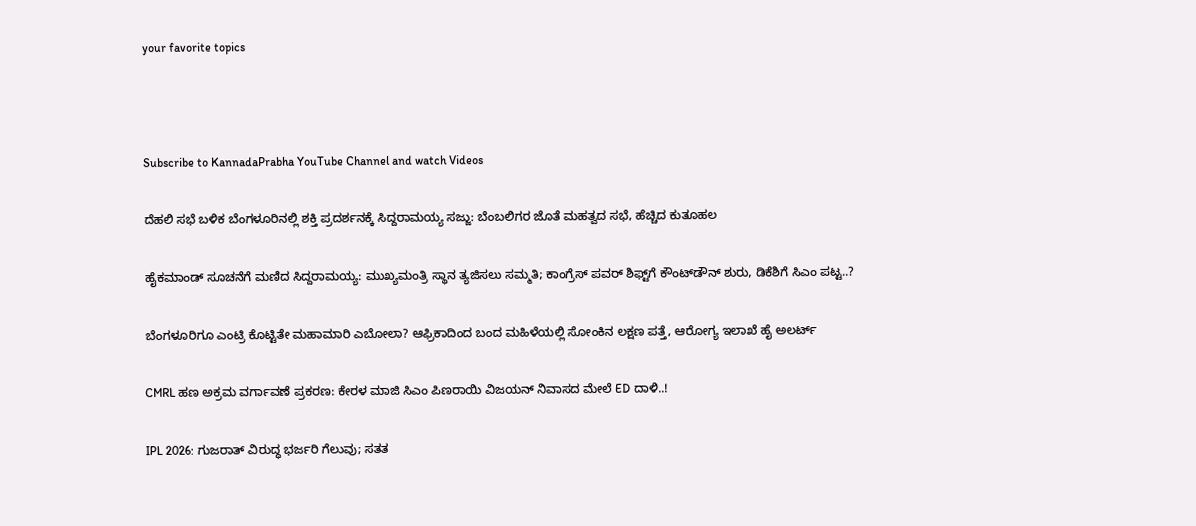your favorite topics



Subscribe to KannadaPrabha YouTube Channel and watch Videos

ದೆಹಲಿ ಸಭೆ ಬಳಿಕ ಬೆಂಗಳೂರಿನಲ್ಲಿ ಶಕ್ತಿ ಪ್ರದರ್ಶನಕ್ಕೆ ಸಿದ್ದರಾಮಯ್ಯ ಸಜ್ಜು: ಬೆಂಬಲಿಗರ ಜೊತೆ ಮಹತ್ವದ ಸಭೆ, ಹೆಚ್ಚಿದ ಕುತೂಹಲ

ಹೈಕಮಾಂಡ್ ಸೂಚನೆಗೆ ಮಣಿದ ಸಿದ್ದರಾಮಯ್ಯ: ಮುಖ್ಯಮಂತ್ರಿ ಸ್ಥಾನ ತ್ಯಜಿಸಲು ಸಮ್ಮತಿ; ಕಾಂಗ್ರೆಸ್ ಪವರ್ ಶಿಫ್ಟ್‌ಗೆ ಕೌಂಟ್‌ಡೌನ್ ಶುರು, ಡಿಕೆಶಿಗೆ ಸಿಎಂ ಪಟ್ಟ..?

ಬೆಂಗಳೂರಿಗೂ ಎಂಟ್ರಿ ಕೊಟ್ಟಿತೇ ಮಹಾಮಾರಿ ಎಬೋಲಾ? ಆಫ್ರಿಕಾದಿಂದ ಬಂದ ಮಹಿಳೆಯಲ್ಲಿ ಸೋಂಕಿನ ಲಕ್ಷಣ ಪತ್ತೆ, ಆರೋಗ್ಯ ಇಲಾಖೆ ಹೈ ಅಲರ್ಟ್

CMRL ಹಣ ಅಕ್ರಮ ವರ್ಗಾವಣೆ ಪ್ರಕರಣ: ಕೇರಳ ಮಾಜಿ ಸಿಎಂ ಪಿಣರಾಯಿ ವಿಜಯನ್ ನಿವಾಸದ ಮೇಲೆ ED ದಾಳಿ..!

IPL 2026: ಗುಜರಾತ್ ವಿರುದ್ಧ ಭರ್ಜರಿ ಗೆಲುವು; ಸತತ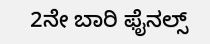2ನೇ ಬಾರಿ ಫೈನಲ್ಸ್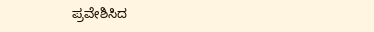ಪ್ರವೇಶಿಸಿದ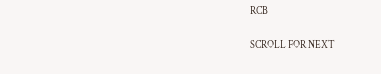RCB

SCROLL FOR NEXT